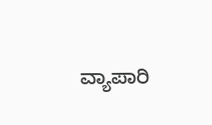ವ್ಯಾಪಾರಿ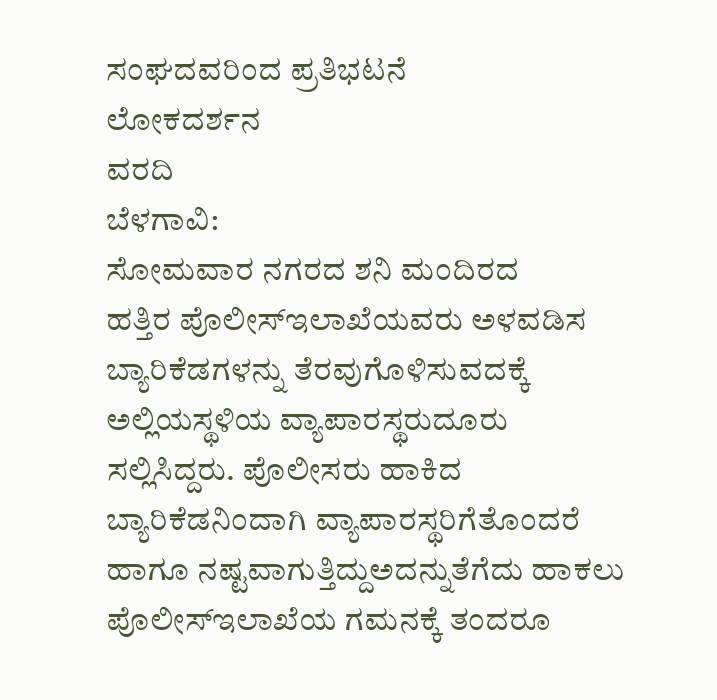ಸಂಘದವರಿಂದ ಪ್ರತಿಭಟನೆ
ಲೋಕದರ್ಶನ
ವರದಿ
ಬೆಳಗಾವಿ:
ಸೋಮವಾರ ನಗರದ ಶನಿ ಮಂದಿರದ
ಹತ್ತಿರ ಪೊಲೀಸ್ಇಲಾಖೆಯವರು ಅಳವಡಿಸ ಬ್ಯಾರಿಕೆಡಗಳನ್ನು ತೆರವುಗೊಳಿಸುವದಕ್ಕೆ ಅಲ್ಲಿಯಸ್ಥಳಿಯ ವ್ಯಾಪಾರಸ್ಥರುದೂರು ಸಲ್ಲಿಸಿದ್ದರು. ಪೊಲೀಸರು ಹಾಕಿದ ಬ್ಯಾರಿಕೆಡನಿಂದಾಗಿ ವ್ಯಾಪಾರಸ್ಥರಿಗೆತೊಂದರೆ ಹಾಗೂ ನಷ್ಟವಾಗುತ್ತಿದ್ದುಅದನ್ನುತೆಗೆದು ಹಾಕಲು ಪೊಲೀಸ್ಇಲಾಖೆಯ ಗಮನಕ್ಕೆ ತಂದರೂ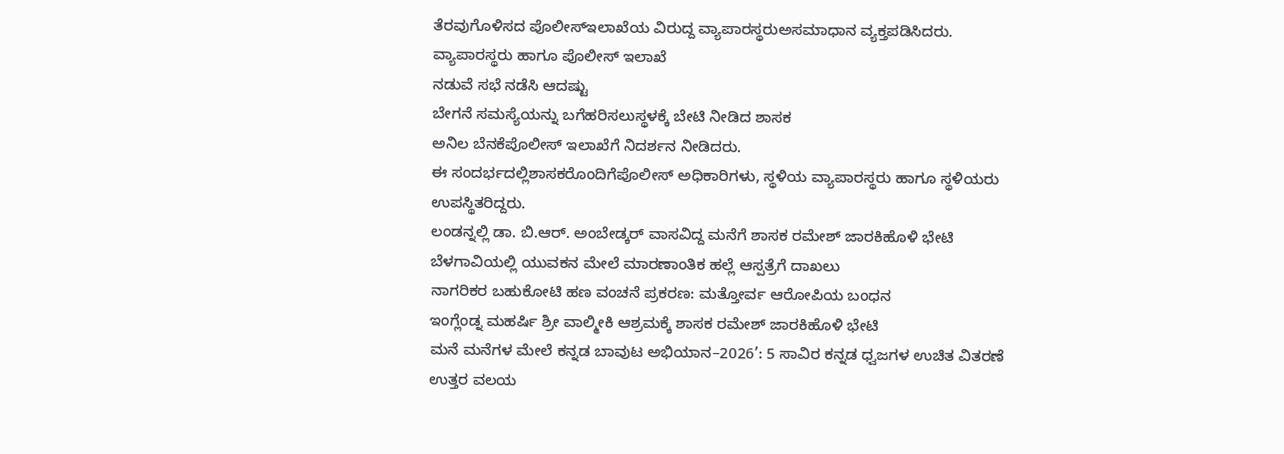ತೆರವುಗೊಳಿಸದ ಪೊಲೀಸ್ಇಲಾಖೆಯ ವಿರುದ್ದ ವ್ಯಾಪಾರಸ್ಥರುಅಸಮಾಧಾನ ವ್ಯಕ್ತಪಡಿಸಿದರು.
ವ್ಯಾಪಾರಸ್ಥರು ಹಾಗೂ ಪೊಲೀಸ್ ಇಲಾಖೆ
ನಡುವೆ ಸಭೆ ನಡೆಸಿ ಆದಷ್ಟು
ಬೇಗನೆ ಸಮಸ್ಯೆಯನ್ನು ಬಗೆಹರಿಸಲುಸ್ಥಳಕ್ಕೆ ಬೇಟಿ ನೀಡಿದ ಶಾಸಕ
ಅನಿಲ ಬೆನಕೆಪೊಲೀಸ್ ಇಲಾಖೆಗೆ ನಿದರ್ಶನ ನೀಡಿದರು.
ಈ ಸಂದರ್ಭದಲ್ಲಿಶಾಸಕರೊಂದಿಗೆಪೊಲೀಸ್ ಅಧಿಕಾರಿಗಳು, ಸ್ಥಳಿಯ ವ್ಯಾಪಾರಸ್ಥರು ಹಾಗೂ ಸ್ಥಳಿಯರು ಉಪಸ್ಥಿತರಿದ್ದರು.
ಲಂಡನ್ನಲ್ಲಿ ಡಾ. ಬಿ.ಆರ್. ಅಂಬೇಡ್ಕರ್ ವಾಸವಿದ್ದ ಮನೆಗೆ ಶಾಸಕ ರಮೇಶ್ ಜಾರಕಿಹೊಳಿ ಭೇಟಿ
ಬೆಳಗಾವಿಯಲ್ಲಿ ಯುವಕನ ಮೇಲೆ ಮಾರಣಾಂತಿಕ ಹಲ್ಲೆ ಆಸ್ಪತ್ರೆಗೆ ದಾಖಲು
ನಾಗರಿಕರ ಬಹುಕೋಟಿ ಹಣ ವಂಚನೆ ಪ್ರಕರಣ: ಮತ್ತೋರ್ವ ಆರೋಪಿಯ ಬಂಧನ
ಇಂಗ್ಲೆಂಡ್ನ ಮಹರ್ಷಿ ಶ್ರೀ ವಾಲ್ಮೀಕಿ ಆಶ್ರಮಕ್ಕೆ ಶಾಸಕ ರಮೇಶ್ ಜಾರಕಿಹೊಳಿ ಭೇಟಿ
ಮನೆ ಮನೆಗಳ ಮೇಲೆ ಕನ್ನಡ ಬಾವುಟ ಅಭಿಯಾನ–2026’: 5 ಸಾವಿರ ಕನ್ನಡ ಧ್ವಜಗಳ ಉಚಿತ ವಿತರಣೆ
ಉತ್ತರ ವಲಯ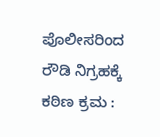ಪೊಲೀಸರಿಂದ ರೌಡಿ ನಿಗ್ರಹಕ್ಕೆ ಕಠಿಣ ಕ್ರಮ :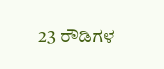23 ರೌಡಿಗಳ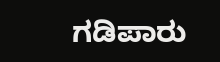ಗಡಿಪಾರು